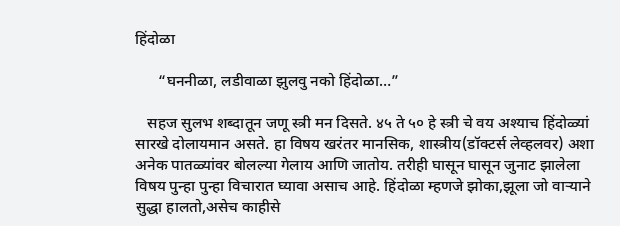हिंदोळा

      “घननीळा, लडीवाळा झुलवु नको हिंदोळा…”

   सहज सुलभ शब्दातून जणू स्त्री मन दिसते. ४५ ते ५० हे स्त्री चे वय अश्याच हिंदोळ्यां सारखे दोलायमान असते. हा विषय खरंतर मानसिक, शास्त्रीय(डॉक्टर्स लेव्हलवर) अशा अनेक पातळ्यांवर बोलल्या गेलाय आणि जातोय. तरीही घासून घासून जुनाट झालेला विषय पुन्हा पुन्हा विचारात घ्यावा असाच आहे. हिंदोळा म्हणजे झोका,झूला जो वाऱ्याने सुद्धा हालतो,असेच काहीसे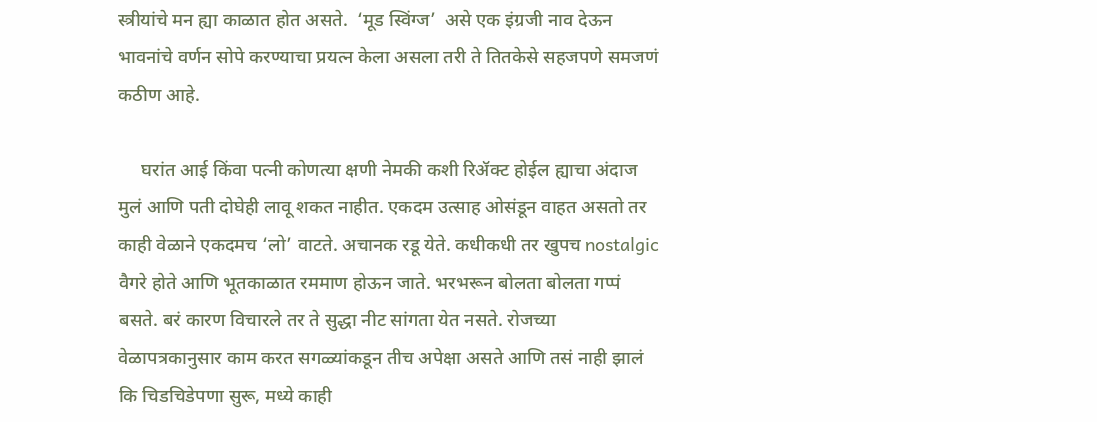स्त्रीयांचे मन ह्या काळात होत असते.  ‘मूड स्विंग्ज’  असे एक इंग्रजी नाव देऊन भावनांचे वर्णन सोपे करण्याचा प्रयत्न केला असला तरी ते तितकेसे सहजपणे समजणं कठीण आहे.

     घरांत आई किंवा पत्नी कोणत्या क्षणी नेमकी कशी रिॲक्ट होईल ह्याचा अंदाज मुलं आणि पती दोघेही लावू शकत नाहीत. एकदम उत्साह ओसंडून वाहत असतो तर काही वेळाने एकदमच ‘लो’ वाटते. अचानक रडू येते. कधीकधी तर खुपच nostalgic वैगरे होते आणि भूतकाळात रममाण होऊन जाते. भरभरून बोलता बोलता गप्पं बसते. बरं कारण विचारले तर ते सुद्धा नीट सांगता येत नसते. रोजच्या वेळापत्रकानुसार काम करत सगळ्यांकडून तीच अपेक्षा असते आणि तसं नाही झालं कि चिडचिडेपणा सुरू, मध्ये काही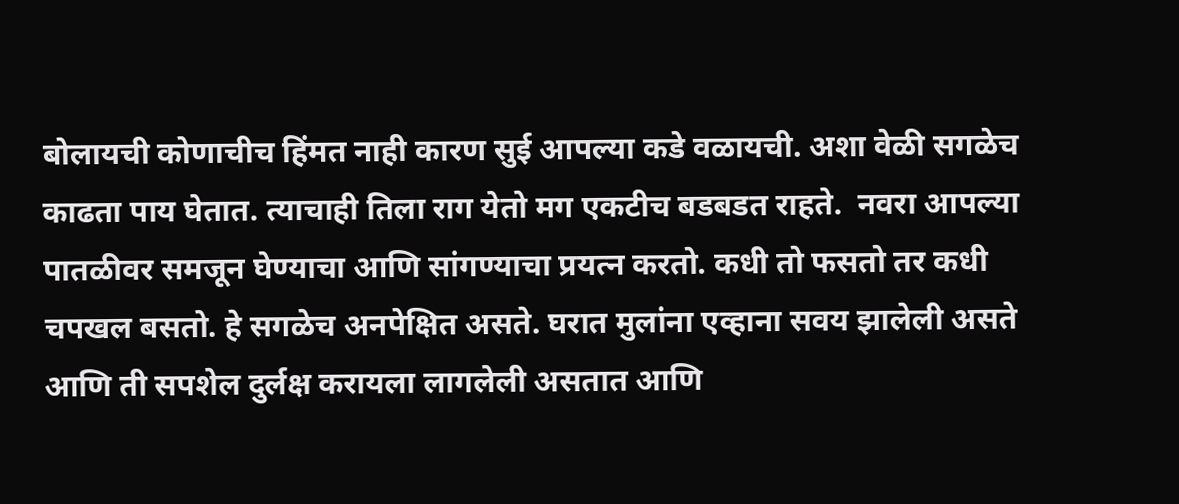बोलायची कोणाचीच हिंमत नाही कारण सुई आपल्या कडे वळायची. अशा वेळी सगळेच काढता पाय घेतात. त्याचाही तिला राग येतो मग एकटीच बडबडत राहते.  नवरा आपल्या पातळीवर समजून घेण्याचा आणि सांगण्याचा प्रयत्न करतो. कधी तो फसतो तर कधी  चपखल बसतो. हे सगळेच अनपेक्षित असते. घरात मुलांना एव्हाना सवय झालेली असते आणि ती सपशेल दुर्लक्ष करायला लागलेली असतात आणि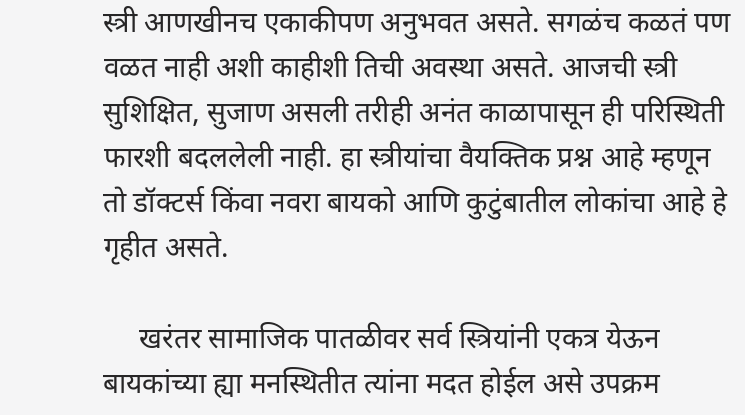स्त्री आणखीनच एकाकीपण अनुभवत असते. सगळंच कळतं पण वळत नाही अशी काहीशी तिची अवस्था असते. आजची स्त्री सुशिक्षित, सुजाण असली तरीही अनंत काळापासून ही परिस्थिती फारशी बदललेली नाही. हा स्त्रीयांचा वैयक्तिक प्रश्न आहे म्हणून तो डॉक्टर्स किंवा नवरा बायको आणि कुटुंबातील लोकांचा आहे हे गृहीत असते.

     खरंतर सामाजिक पातळीवर सर्व स्त्रियांनी एकत्र येऊन बायकांच्या ह्या मनस्थितीत त्यांना मदत होईल असे उपक्रम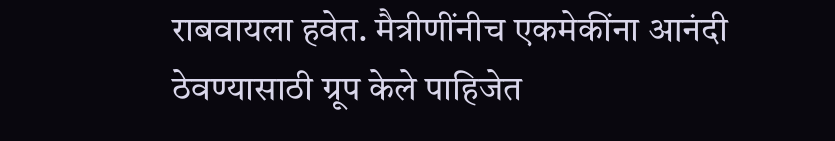राबवायला हवेत. मैत्रीणींनीच एकमेकींना आनंदी ठेवण्यासाठी ग्रूप केले पाहिजेत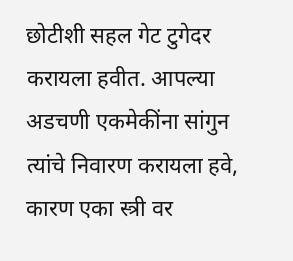छोटीशी सहल गेट टुगेदर करायला हवीत. आपल्या अडचणी एकमेकींना सांगुन त्यांचे निवारण करायला हवे, कारण एका स्त्री वर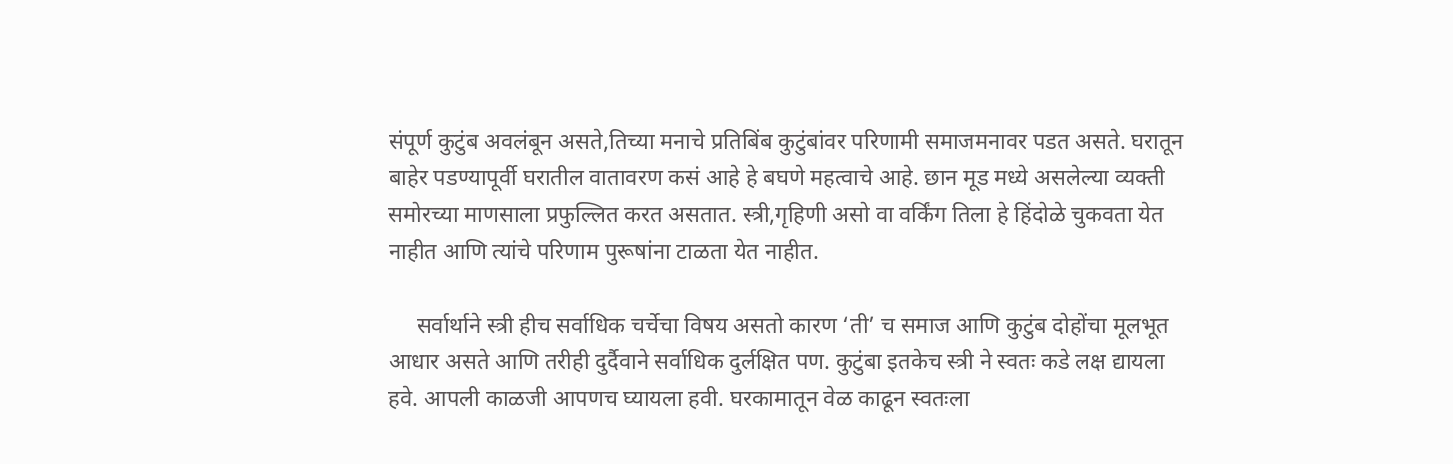संपूर्ण कुटुंब अवलंबून असते,तिच्या मनाचे प्रतिबिंब कुटुंबांवर परिणामी समाजमनावर पडत असते. घरातून बाहेर पडण्यापूर्वी घरातील वातावरण कसं आहे हे बघणे महत्वाचे आहे. छान मूड मध्ये असलेल्या व्यक्ती समोरच्या माणसाला प्रफुल्लित करत असतात. स्त्री,गृहिणी असो वा वर्किंग तिला हे हिंदोळे चुकवता येत नाहीत आणि त्यांचे परिणाम पुरूषांना टाळता येत नाहीत.

     सर्वार्थाने स्त्री हीच सर्वाधिक चर्चेचा विषय असतो कारण ‘ती’ च समाज आणि कुटुंब दोहोंचा मूलभूत आधार असते आणि तरीही दुर्दैवाने सर्वाधिक दुर्लक्षित पण. कुटुंबा इतकेच स्त्री ने स्वतः कडे लक्ष द्यायला हवे. आपली काळजी आपणच घ्यायला हवी. घरकामातून वेळ काढून स्वतःला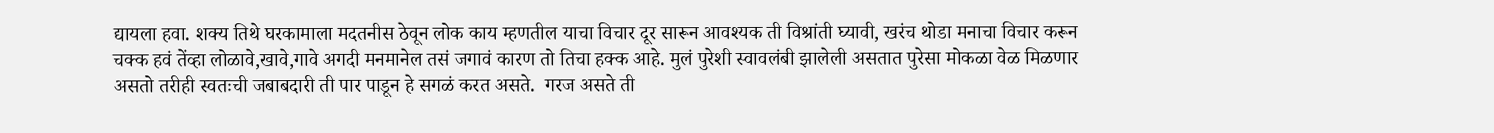द्यायला हवा. शक्य तिथे घरकामाला मदतनीस ठेवून लोक काय म्हणतील याचा विचार दूर सारून आवश्यक ती विश्रांती घ्यावी, खरंच थोडा मनाचा विचार करून चक्क हवं तेंव्हा लोळावे,खावे,गावे अगदी मनमानेल तसं जगावं कारण तो तिचा हक्क आहे. मुलं पुरेशी स्वावलंबी झालेली असतात पुरेसा मोकळा वेळ मिळणार असतो तरीही स्वतःची जबाबदारी ती पार पाडून हे सगळं करत असते.  गरज असते ती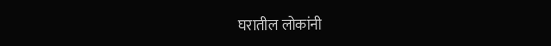घरातील लोकांनी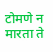टोमणे न मारता ते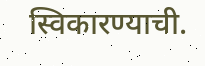स्विकारण्याची.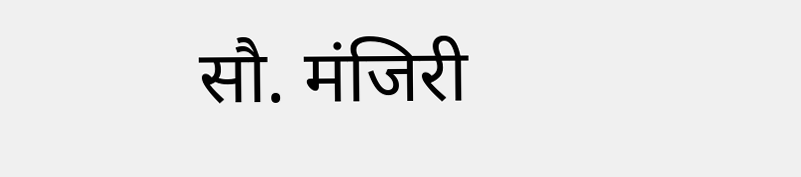सौ. मंजिरी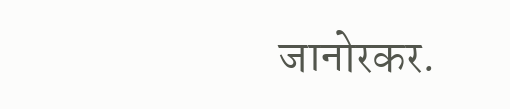जानोरकर.